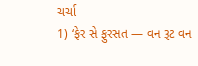ચર્ચા
1) ‘ફેર સે ફુરસત — વન રૂટ વન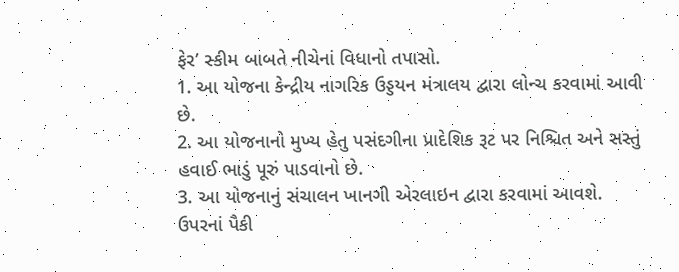ફેર’ સ્કીમ બાબતે નીચેનાં વિધાનો તપાસો.
1. આ યોજના કેન્દ્રીય નાગરિક ઉડ્ડયન મંત્રાલય દ્વારા લોન્ચ કરવામાં આવી છે.
2. આ યોજનાનો મુખ્ય હેતુ પસંદગીના પ્રાદેશિક રૂટ પર નિશ્ચિત અને સસ્તું હવાઈ ભાડું પૂરું પાડવાનો છે.
3. આ યોજનાનું સંચાલન ખાનગી એરલાઇન દ્વારા કરવામાં આવશે.
ઉપરનાં પૈકી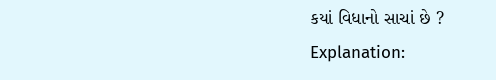કયાં વિધાનો સાચાં છે ?
Explanation: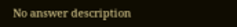No answer description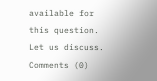available for this question.
Let us discuss.
Comments (0)